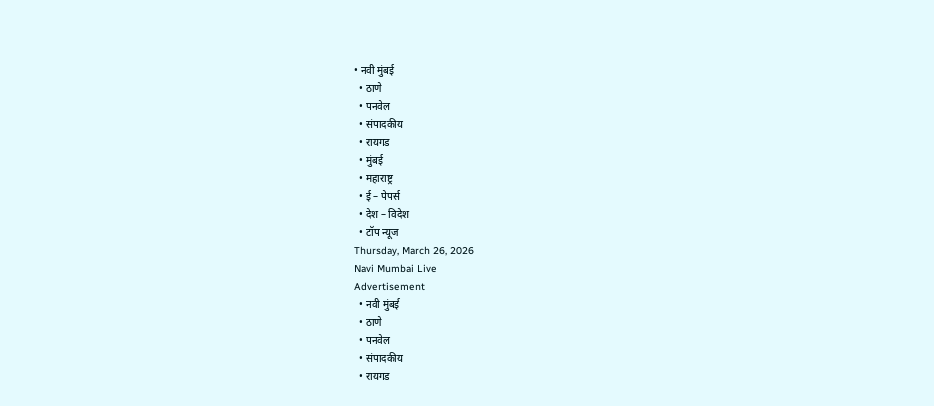• नवी मुंबई
  • ठाणे
  • पनवेल
  • संपादकीय
  • रायगड
  • मुंबई
  • महाराष्ट्र
  • ई – पेपर्स
  • देश – विदेश
  • टॉप न्यूज
Thursday, March 26, 2026
Navi Mumbai Live
Advertisement
  • नवी मुंबई
  • ठाणे
  • पनवेल
  • संपादकीय
  • रायगड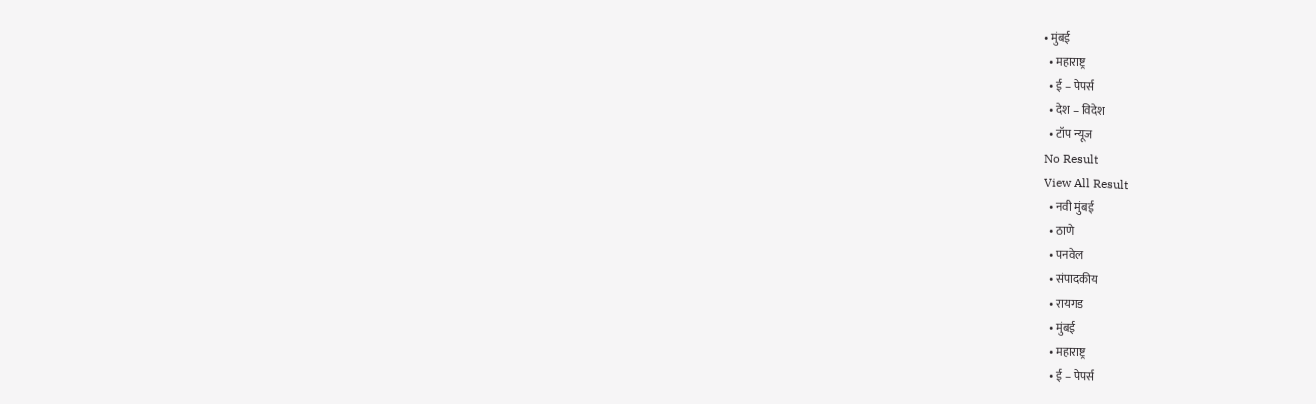• मुंबई
  • महाराष्ट्र
  • ई – पेपर्स
  • देश – विदेश
  • टॉप न्यूज
No Result
View All Result
  • नवी मुंबई
  • ठाणे
  • पनवेल
  • संपादकीय
  • रायगड
  • मुंबई
  • महाराष्ट्र
  • ई – पेपर्स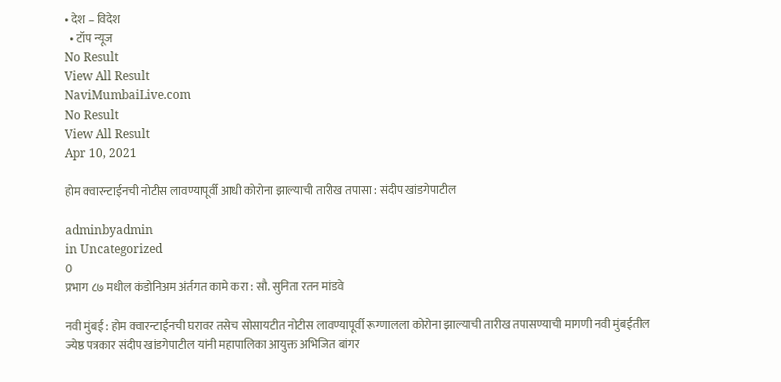• देश – विदेश
  • टॉप न्यूज
No Result
View All Result
NaviMumbaiLive.com
No Result
View All Result
Apr 10, 2021

होम क्वारन्टाईनची नोटीस लावण्यापूर्वी आधी कोरोना झाल्याची तारीख तपासा : संदीप खांडगेपाटील

adminbyadmin
in Uncategorized
0
प्रभाग ८७ मधील कंडोनिअम अंर्तगत कामे करा : सौ. सुनिता रतन मांडवे

नवी मुंबई : होम क्वारन्टाईनची घरावर तसेच सोसायटीत नोटीस लावण्यापूर्वी रूग्णालला कोरोना झाल्याची तारीख तपासण्याची मागणी नवी मुंबईतील ज्येष्ठ पत्रकार संदीप खांडगेपाटील यांनी महापालिका आयुक्त अभिजित बांगर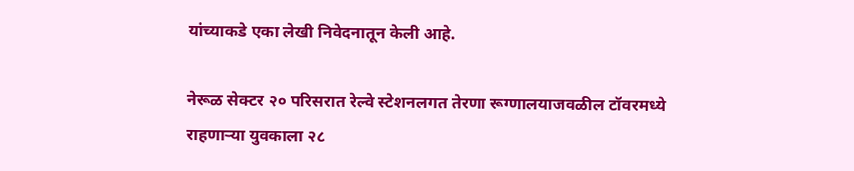यांच्याकडे एका लेखी निवेदनातून केली आहे.

नेरूळ सेक्टर २० परिसरात रेल्वे स्टेशनलगत तेरणा रूग्णालयाजवळील टॉवरमध्ये राहणाऱ्या युवकाला २८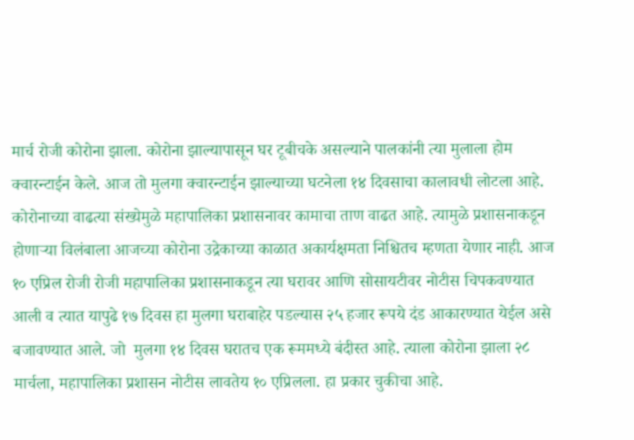मार्च रोजी कोरोना झाला. कोरोना झाल्यापासून घर टूबीचके असल्याने पालकांनी त्या मुलाला होम क्वारन्टाईन केले. आज तो मुलगा क्वारन्टाईन झाल्याच्या घटनेला १४ दिवसाचा कालावधी लोटला आहे. कोरोनाच्या वाढत्या संख्येमुळे महापालिका प्रशासनावर कामाचा ताण वाढत आहे. त्यामुळे प्रशासनाकडून होणाऱ्या विलंबाला आजच्या कोरोना उद्रेकाच्या काळात अकार्यक्षमता निश्चितच म्हणता येणार नाही. आज १० एप्रिल रोजी रोजी महापालिका प्रशासनाकडून त्या घरावर आणि सोसायटीवर नोटीस चिपकवण्यात आली व त्यात यापुढे १७ दिवस हा मुलगा घराबाहेर पडल्यास २५ हजार रूपये दंड आकारण्यात येईल असे बजावण्यात आले. जो  मुलगा १४ दिवस घरातच एक रूममध्ये बंदीस्त आहे. त्याला कोरोना झाला २८ मार्चला, महापालिका प्रशासन नोटीस लावतेय १० एप्रिलला. हा प्रकार चुकीचा आहे.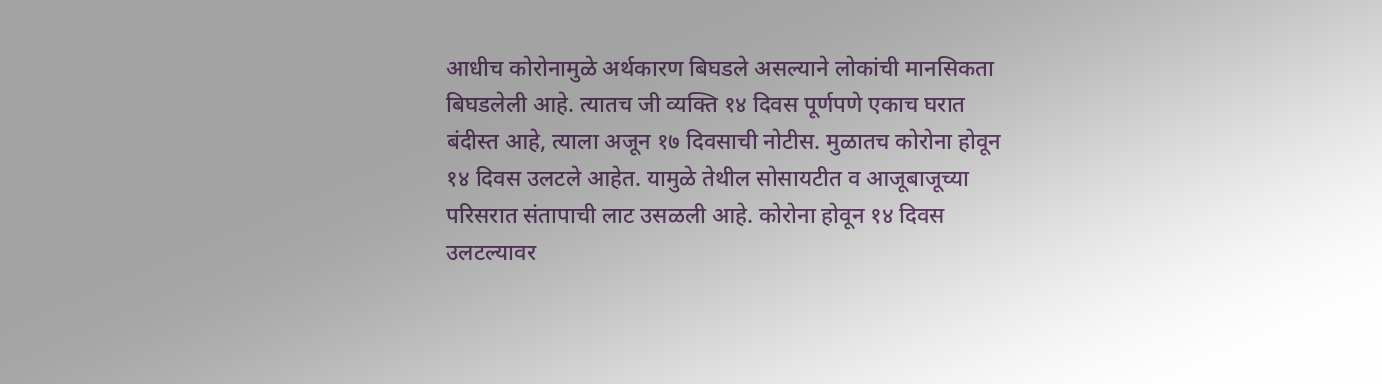आधीच कोरोनामुळे अर्थकारण बिघडले असल्याने लोकांची मानसिकता बिघडलेली आहे. त्यातच जी व्यक्ति १४ दिवस पूर्णपणे एकाच घरात बंदीस्त आहे, त्याला अजून १७ दिवसाची नोटीस. मुळातच कोरोना होवून १४ दिवस उलटले आहेत. यामुळे तेथील सोसायटीत व आजूबाजूच्या परिसरात संतापाची लाट उसळली आहे. कोरोना होवून १४ दिवस उलटल्यावर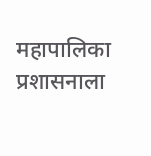महापालिका प्रशासनाला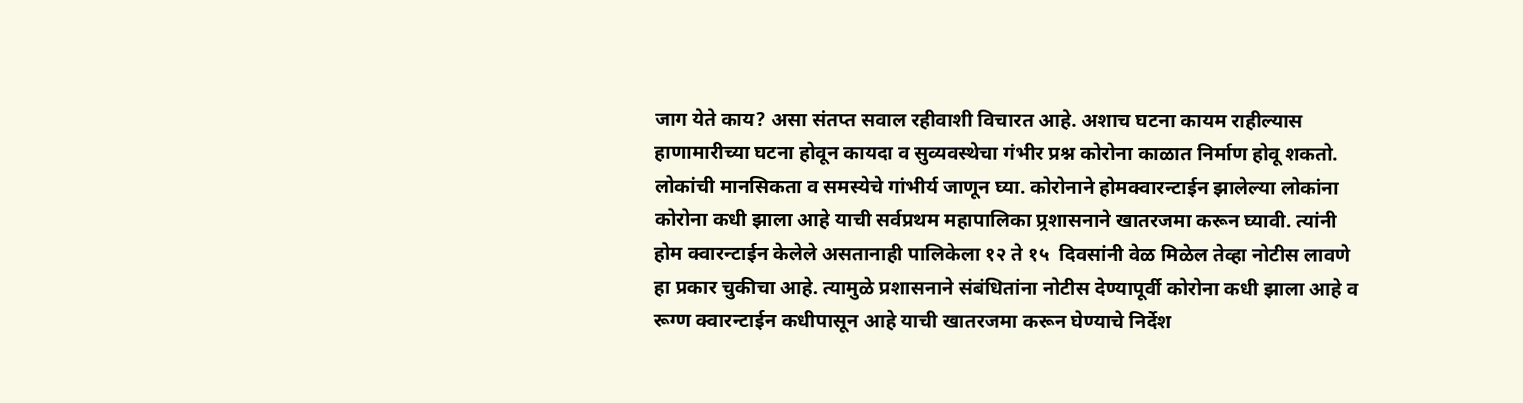जाग येते काय? असा संतप्त सवाल रहीवाशी विचारत आहे. अशाच घटना कायम राहील्यास हाणामारीच्या घटना होवून कायदा व सुव्यवस्थेचा गंभीर प्रश्न कोरोना काळात निर्माण होवू शकतो. लोकांची मानसिकता व समस्येचे गांभीर्य जाणून घ्या. कोरोनाने होमक्वारन्टाईन झालेल्या लोकांना कोरोना कधी झाला आहे याची सर्वप्रथम महापालिका प्र्रशासनाने खातरजमा करून घ्यावी. त्यांनी होम क्वारन्टाईन केलेले असतानाही पालिकेला १२ ते १५  दिवसांनी वेळ मिळेल तेव्हा नोटीस लावणे हा प्रकार चुकीचा आहे. त्यामुळे प्रशासनाने संबंधितांना नोटीस देण्यापूर्वी कोरोना कधी झाला आहे व रूग्ण क्वारन्टाईन कधीपासून आहे याची खातरजमा करून घेण्याचे निर्देश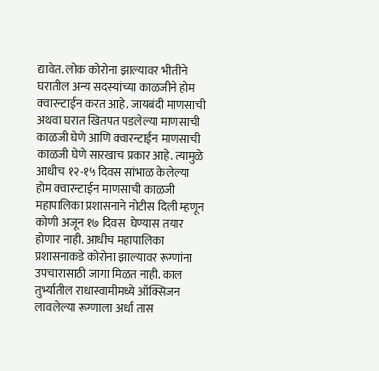द्यावेत. लोक कोरोना झाल्यावर भीतीने घरातील अन्य सदस्यांच्या काळजीने होम क्वारन्टाईन करत आहे. जायबंदी माणसाची अथवा घरात खितपत पडलेल्या माणसाची काळजी घेणे आणि क्वारन्टाईन माणसाची काळजी घेणे सारखाच प्रकार आहे. त्यामुळे आधीच १२-१५ दिवस सांभाळ केलेल्या होम क्वारन्टाईन माणसाची काळजी महापालिका प्रशासनाने नोटीस दिली म्हणून कोणी अजून १७ दिवस  घेण्यास तयार होणार नाही. आधीच महापालिका प्रशासनाकडे कोरोना झाल्यावर रूग्णांना उपचारासाठी जागा मिळत नाही. काल तुर्भ्यातील राधास्वामीमध्ये ऑक्सिजन लावलेल्या रूग्णाला अर्धा तास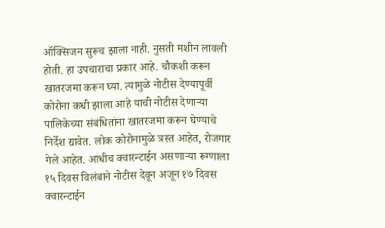ऑक्सिजन सुरूच झाला नाही. नुसती मशीन लावली होती. हा उपचाराचा प्रकार आहे. चौकशी करून खातरजमा करून घ्या. त्यामुळे नोटीस देण्यापूर्वी कोरोना कधी झाला आहे याची नोटीस देणाऱ्या पालिकेच्या संबंधितांना खातरजमा करून घेण्याचे निर्देश द्यावेत. लोक कोरोनामुळे त्रस्त आहेत, रोजगार गेले आहेत. आधीच क्वारन्टाईन असणाऱ्या रूग्णाला १५ दिवस विलंबाने नोटीस देवून अजून १७ दिवस क्वारन्टाईन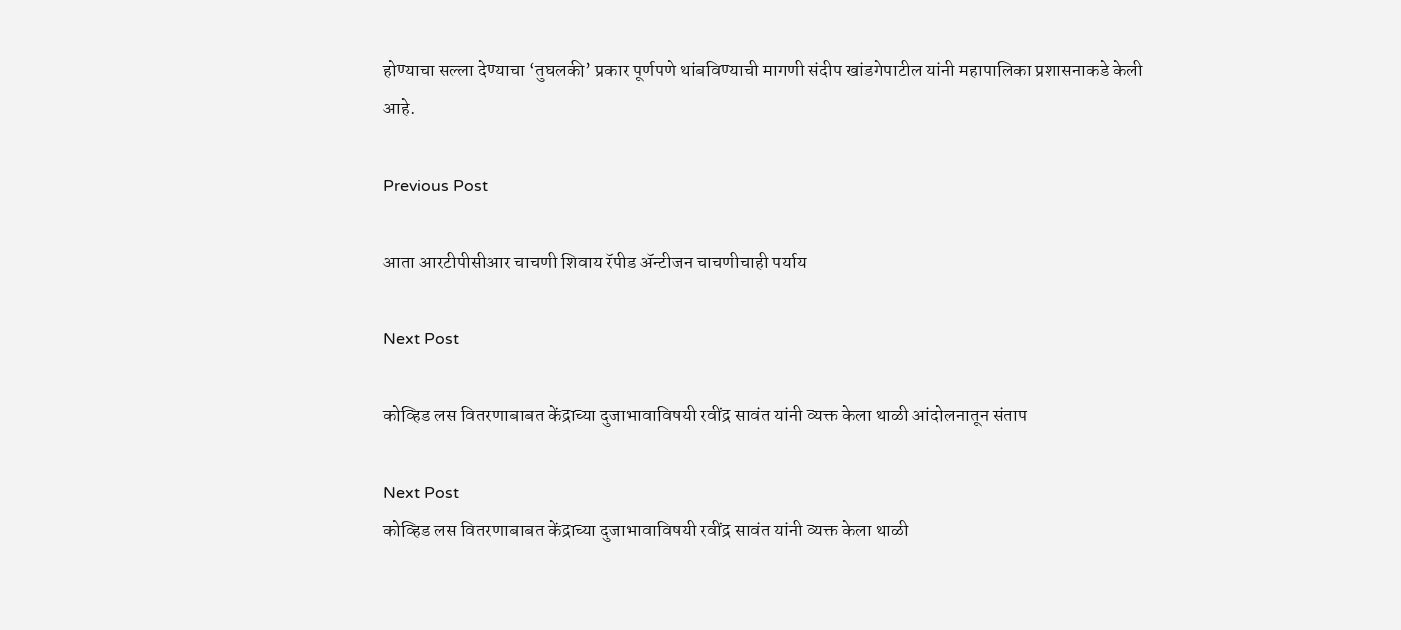होण्याचा सल्ला देण्याचा ‘तुघलकी’ प्रकार पूर्णपणे थांबविण्याची मागणी संदीप खांडगेपाटील यांनी महापालिका प्रशासनाकडे केली आहे.

Previous Post

आता आरटीपीसीआर चाचणी शिवाय रॅपीड ॲन्टीजन चाचणीचाही पर्याय

Next Post

कोव्हिड लस वितरणाबाबत केंद्राच्या दुजाभावाविषयी रवींद्र सावंत यांनी व्यक्त केला थाळी आंदोलनातून संताप

Next Post
कोव्हिड लस वितरणाबाबत केंद्राच्या दुजाभावाविषयी रवींद्र सावंत यांनी व्यक्त केला थाळी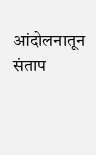आंदोलनातून संताप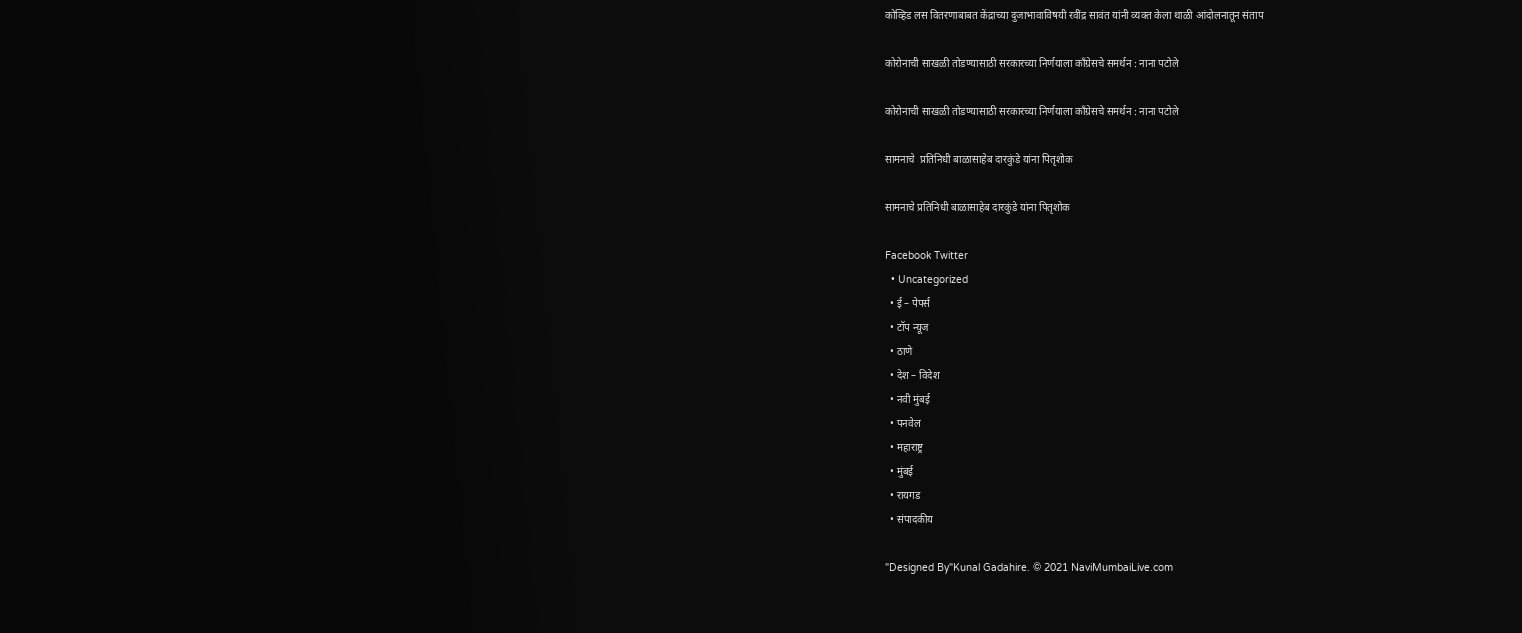कोव्हिड लस वितरणाबाबत केंद्राच्या दुजाभावाविषयी रवींद्र सावंत यांनी व्यक्त केला थाळी आंदोलनातून संताप

कोरोनाची साखळी तोडण्यासाठी सरकारच्या निर्णयाला काँग्रेसचे समर्थन : नाना पटोले

कोरोनाची साखळी तोडण्यासाठी सरकारच्या निर्णयाला काँग्रेसचे समर्थन : नाना पटोले

सामनाचे  प्रतिनिधी बाळासाहेब दारकुंडे यांना पितृशोक

सामनाचे प्रतिनिधी बाळासाहेब दारकुंडे यांना पितृशोक

Facebook Twitter
  • Uncategorized
  • ई – पेपर्स
  • टॉप न्यूज
  • ठाणे
  • देश – विदेश
  • नवी मुंबई
  • पनवेल
  • महाराष्ट्र
  • मुंबई
  • रायगड
  • संपादकीय

"Designed By"Kunal Gadahire. © 2021 NaviMumbaiLive.com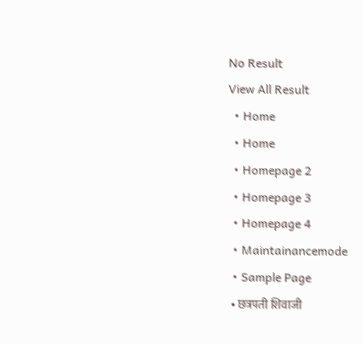No Result
View All Result
  • Home
  • Home
  • Homepage 2
  • Homepage 3
  • Homepage 4
  • Maintainancemode
  • Sample Page
  • छत्रपती शिवाजी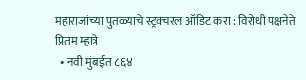महाराजांच्या पुतळ्याचे स्ट्रक्चरल ऑडिट करा : विरोधी पक्षनेते प्रितम म्हात्रे
  • नवी मुंबईत ८६४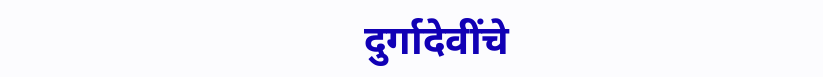दुर्गादेवींचे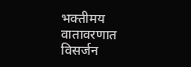भक्तीमय वातावरणात विसर्जन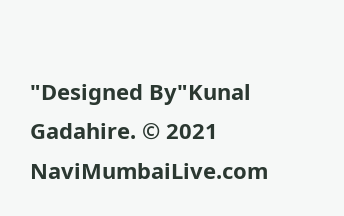"Designed By"Kunal Gadahire. © 2021 NaviMumbaiLive.com